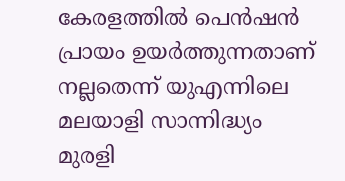കേരളത്തില്‍ പെൻഷൻ പ്രായം ഉയർത്തുന്നതാണ് നല്ലതെന്ന് യുഎന്നിലെ മലയാളി സാന്നിദ്ധ്യം മുരളി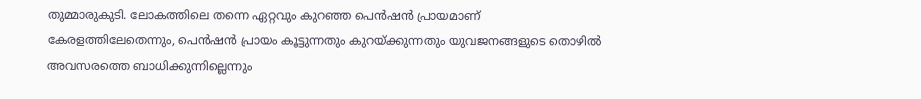തുമ്മാരുകുടി. ലോകത്തിലെ തന്നെ ഏറ്റവും കുറഞ്ഞ പെൻഷൻ പ്രായമാണ് കേരളത്തിലേതെന്നും, പെൻഷൻ പ്രായം കൂട്ടുന്നതും കുറയ്ക്കുന്നതും യുവജനങ്ങളുടെ തൊഴില്‍ അവസരത്തെ ബാധിക്കുന്നില്ലെന്നും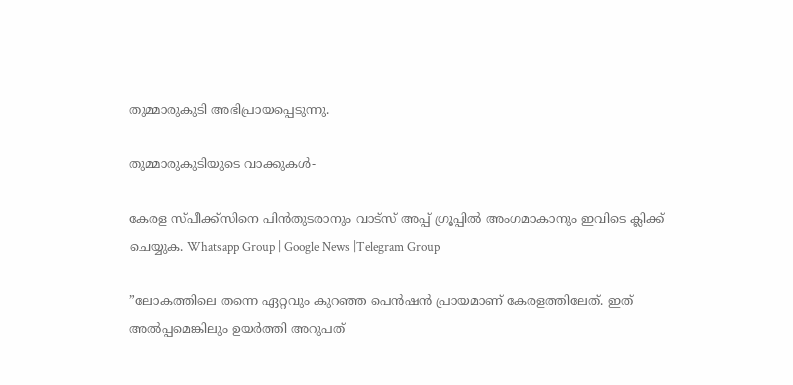തുമ്മാരുകുടി അഭിപ്രായപ്പെടുന്നു.

തുമ്മാരുകുടിയുടെ വാക്കുകള്‍-

കേരള സ്പീക്ക്സിനെ പിൻതുടരാനും വാട്സ് അപ്പ് ഗ്രൂപ്പിൽ അംഗമാകാനും ഇവിടെ ക്ലിക്ക് ചെയ്യുക. Whatsapp Group | Google News |Telegram Group

”ലോകത്തിലെ തന്നെ ഏറ്റവും കുറഞ്ഞ പെൻഷൻ പ്രായമാണ് കേരളത്തിലേത്. ഇത് അല്‍പ്പമെങ്കിലും ഉയർത്തി അറുപത്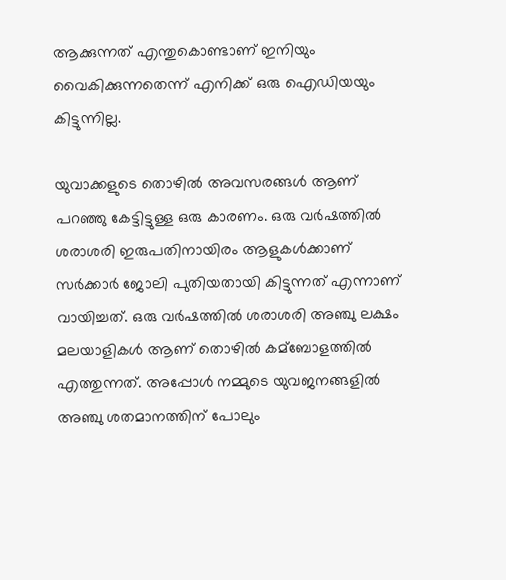ആക്കുന്നത് എന്തുകൊണ്ടാണ് ഇനിയും വൈകിക്കുന്നതെന്ന് എനിക്ക് ഒരു ഐഡിയയും കിട്ടുന്നില്ല.

യുവാക്കളുടെ തൊഴില്‍ അവസരങ്ങള്‍ ആണ് പറഞ്ഞു കേട്ടിട്ടുള്ള ഒരു കാരണം. ഒരു വർഷത്തില്‍ ശരാശരി ഇരുപതിനായിരം ആളുകള്‍ക്കാണ് സർക്കാർ ജോലി പുതിയതായി കിട്ടുന്നത് എന്നാണ് വായിച്ചത്. ഒരു വർഷത്തില്‍ ശരാശരി അഞ്ചു ലക്ഷം മലയാളികള്‍ ആണ് തൊഴില്‍ കമ്ബോളത്തില്‍ എത്തുന്നത്. അപ്പോള്‍ നമ്മുടെ യുവജനങ്ങളില്‍ അഞ്ചു ശതമാനത്തിന് പോലും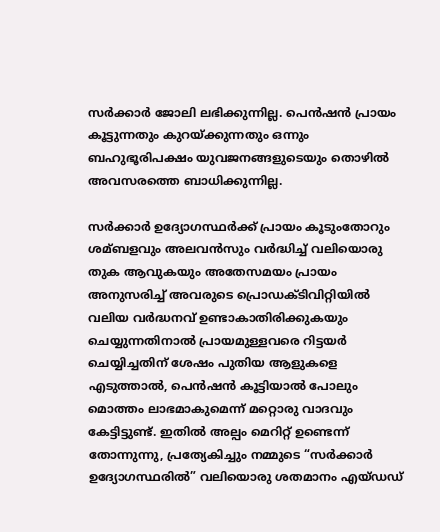സർക്കാർ ജോലി ലഭിക്കുന്നില്ല. പെൻഷൻ പ്രായം കൂട്ടുന്നതും കുറയ്ക്കുന്നതും ഒന്നും ബഹുഭൂരിപക്ഷം യുവജനങ്ങളുടെയും തൊഴില്‍ അവസരത്തെ ബാധിക്കുന്നില്ല.

സർക്കാർ ഉദ്യോഗസ്ഥർക്ക് പ്രായം കൂടുംതോറും ശമ്ബളവും അലവൻസും വർദ്ധിച്ച്‌ വലിയൊരു തുക ആവുകയും അതേസമയം പ്രായം അനുസരിച്ച്‌ അവരുടെ പ്രൊഡക്ടിവിറ്റിയില്‍ വലിയ വർദ്ധനവ് ഉണ്ടാകാതിരിക്കുകയും ചെയ്യുന്നതിനാല്‍ പ്രായമുള്ളവരെ റിട്ടയർ ചെയ്യിച്ചതിന് ശേഷം പുതിയ ആളുകളെ എടുത്താല്‍, പെൻഷൻ കൂട്ടിയാല്‍ പോലും മൊത്തം ലാഭമാകുമെന്ന് മറ്റൊരു വാദവും കേട്ടിട്ടുണ്ട്. ഇതില്‍ അല്പം മെറിറ്റ് ഉണ്ടെന്ന് തോന്നുന്നു, പ്രത്യേകിച്ചും നമ്മുടെ “സർക്കാർ ഉദ്യോഗസ്ഥരില്‍” വലിയൊരു ശതമാനം എയ്‌ഡഡ്‌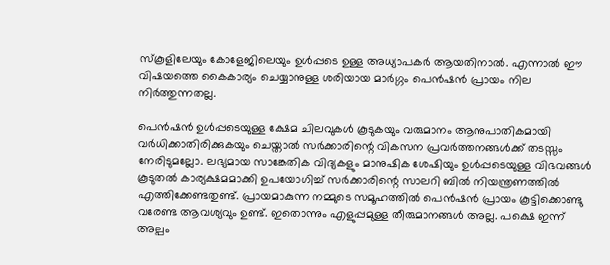സ്‌കൂളിലേയും കോളേജിലെയും ഉള്‍പ്പടെ ഉള്ള അധ്യാപകർ ആയതിനാല്‍. എന്നാല്‍ ഈ വിഷയത്തെ കൈകാര്യം ചെയ്യാനുള്ള ശരിയായ മാർഗ്ഗം പെൻഷൻ പ്രായം നില നിർത്തുന്നതല്ല.

പെൻഷൻ ഉള്‍പ്പടെയുള്ള ക്ഷേമ ചിലവുകള്‍ കൂടുകയും വരുമാനം ആനുപാതികമായി വർധിക്കാതിരിക്കുകയും ചെയ്താല്‍ സർക്കാരിന്റെ വികസന പ്രവർത്തനങ്ങള്‍ക്ക് തടസ്സം നേരിടുമല്ലോ. ലഭ്യമായ സാങ്കേതിക വിദ്യകളും മാനുഷിക ശേഷിയും ഉള്‍പ്പടെയുള്ള വിഭവങ്ങള്‍ കൂടുതല്‍ കാര്യക്ഷമമാക്കി ഉപയോഗിച്ച്‌ സർക്കാരിന്റെ സാലറി ബില്‍ നിയന്ത്രണത്തില്‍ എത്തിക്കേണ്ടതുണ്ട്. പ്രായമാകുന്ന നമ്മുടെ സമൂഹത്തില്‍ പെൻഷൻ പ്രായം കൂട്ടിക്കൊണ്ടു വരേണ്ട ആവശ്യവും ഉണ്ട്. ഇതൊന്നും എളുപ്പമുള്ള തീരുമാനങ്ങള്‍ അല്ല. പക്ഷെ ഇന്ന് അല്പം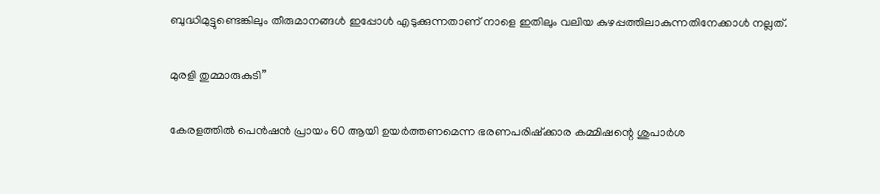ബുദ്ധിമുട്ടുണ്ടെങ്കിലും തീരുമാനങ്ങള്‍ ഇപ്പോള്‍ എടുക്കുന്നതാണ് നാളെ ഇതിലും വലിയ കുഴപ്പത്തിലാകുന്നതിനേക്കാള്‍ നല്ലത്.

മുരളി തുമ്മാരുകുടി”

കേരളത്തില്‍ പെൻഷൻ പ്രായം 60 ആയി ഉയർത്തണമെന്ന ഭരണപരിഷ്‌ക്കാര കമ്മിഷന്റെ ശുപാർശ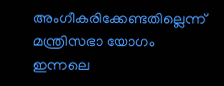അംഗീകരിക്കേണ്ടതില്ലെന്ന് മന്ത്രിസഭാ യോഗം ഇന്നലെ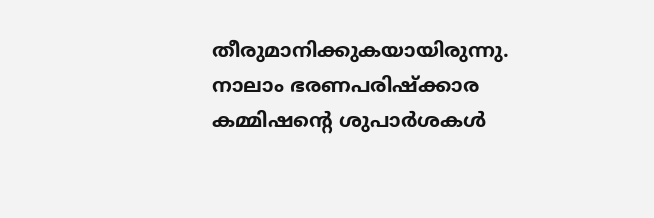തീരുമാനിക്കുകയായിരുന്നു. നാലാം ഭരണപരിഷ്‌ക്കാര കമ്മിഷന്റെ ശുപാർശകള്‍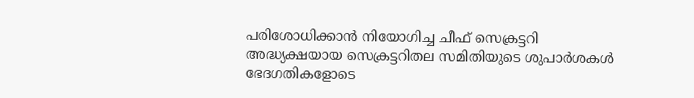പരിശോധിക്കാൻ നിയോഗിച്ച ചീഫ് സെക്രട്ടറി അദ്ധ്യക്ഷയായ സെക്രട്ടറിതല സമിതിയുടെ ശുപാർശകള്‍ ഭേദഗതികളോടെ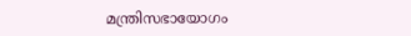മന്ത്രിസഭായോഗം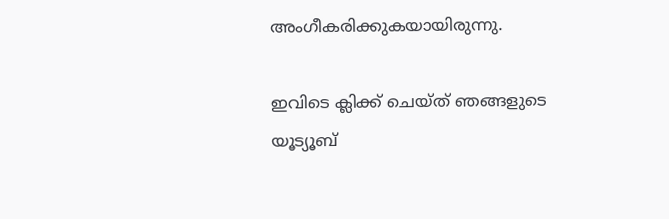അംഗീകരിക്കുകയായിരുന്നു.

ഇവിടെ ക്ലിക്ക് ചെയ്ത് ഞങ്ങളുടെ യൂട്യൂബ്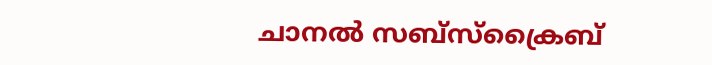ചാനൽ സബ്സ്ക്രൈബ്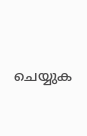ചെയ്യുക